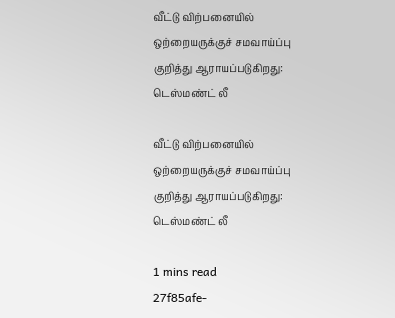வீட்டு விற்பனையில் ஒற்றையருக்குச் சமவாய்ப்பு குறித்து ஆராயப்படுகிறது: டெஸ்மண்ட் லீ

வீட்டு விற்பனையில் ஒற்றையருக்குச் சமவாய்ப்பு குறித்து ஆராயப்படுகிறது: டெஸ்மண்ட் லீ

1 mins read
27f85afe-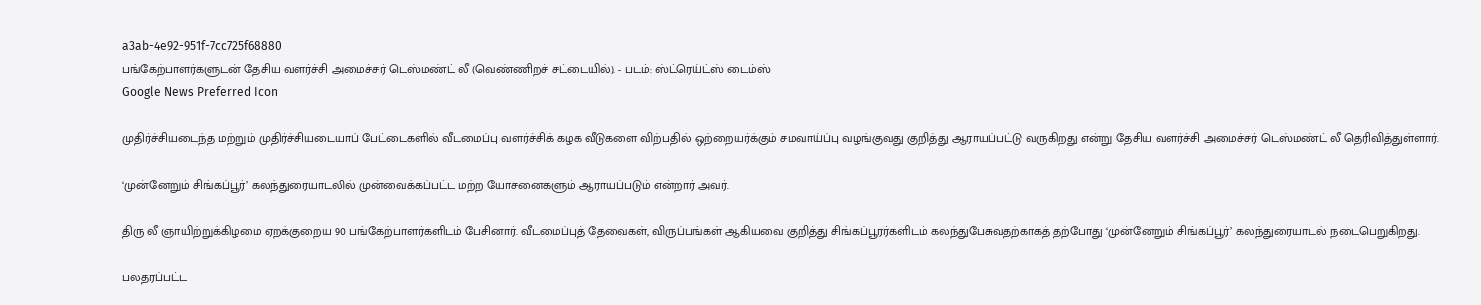a3ab-4e92-951f-7cc725f68880
பங்கேற்பாளர்களுடன் தேசிய வளர்ச்சி அமைச்சர் டெஸ்மண்ட் லீ (வெண்ணிறச் சட்டையில்). - படம்: ஸ்ட்ரெய்ட்ஸ் டைம்ஸ்
Google News Preferred Icon

முதிர்ச்சியடைந்த மற்றும் முதிர்ச்சியடையாப் பேட்டைகளில் வீடமைப்பு வளர்ச்சிக் கழக வீடுகளை விற்பதில் ஒற்றையர்க்கும் சமவாய்ப்பு வழங்குவது குறித்து ஆராயப்பட்டு வருகிறது என்று தேசிய வளர்ச்சி அமைச்சர் டெஸ்மண்ட் லீ தெரிவித்துள்ளார்.

‘முன்னேறும் சிங்கப்பூர்’ கலந்துரையாடலில் முன்வைக்கப்பட்ட மற்ற யோசனைகளும் ஆராயப்படும் என்றார் அவர்.

திரு லீ ஞாயிற்றுக்கிழமை ஏறக்குறைய 90 பங்கேற்பாளர்களிடம் பேசினார். வீடமைப்புத் தேவைகள், விருப்பங்கள் ஆகியவை குறித்து சிங்கப்பூரர்களிடம் கலந்துபேசுவதற்காகத் தற்போது ‘முன்னேறும் சிங்கப்பூர்’ கலந்துரையாடல் நடைபெறுகிறது.

பலதரப்பட்ட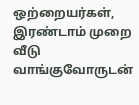ஒற்றையர்கள், இரண்டாம் முறை வீடு வாங்குவோருடன்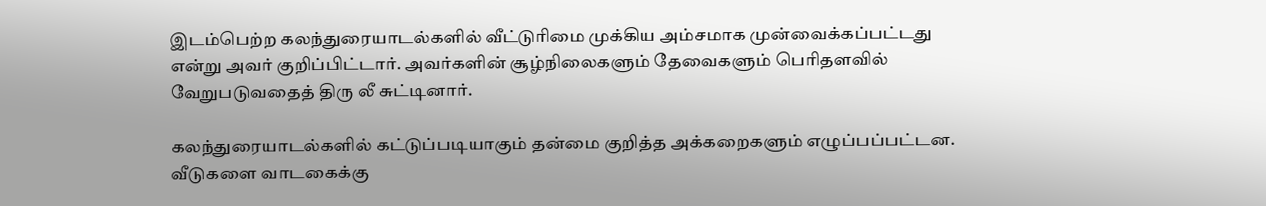இடம்பெற்ற கலந்துரையாடல்களில் வீட்டுரிமை முக்கிய அம்சமாக முன்வைக்கப்பட்டது என்று அவர் குறிப்பிட்டார். அவர்களின் சூழ்நிலைகளும் தேவைகளும் பெரிதளவில் வேறுபடுவதைத் திரு லீ சுட்டினார்.

கலந்துரையாடல்களில் கட்டுப்படியாகும் தன்மை குறித்த அக்கறைகளும் எழுப்பப்பட்டன. வீடுகளை வாடகைக்கு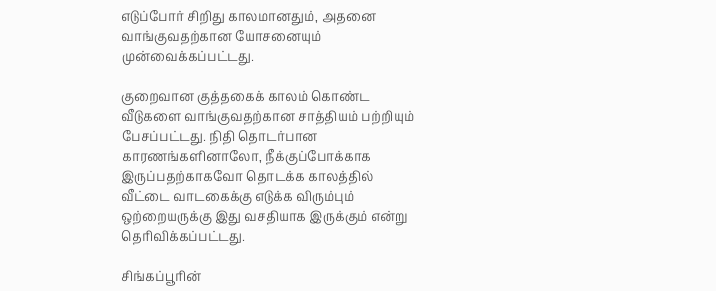எடுப்போர் சிறிது காலமானதும், அதனை வாங்குவதற்கான யோசனையும் முன்வைக்கப்பட்டது.

குறைவான குத்தகைக் காலம் கொண்ட வீடுகளை வாங்குவதற்கான சாத்தியம் பற்றியும் பேசப்பட்டது. நிதி தொடர்பான காரணங்களினாலோ, நீக்குப்போக்காக இருப்பதற்காகவோ தொடக்க காலத்தில் வீட்டை வாடகைக்கு எடுக்க விரும்பும் ஒற்றையருக்கு இது வசதியாக இருக்கும் என்று தெரிவிக்கப்பட்டது.

சிங்கப்பூரின்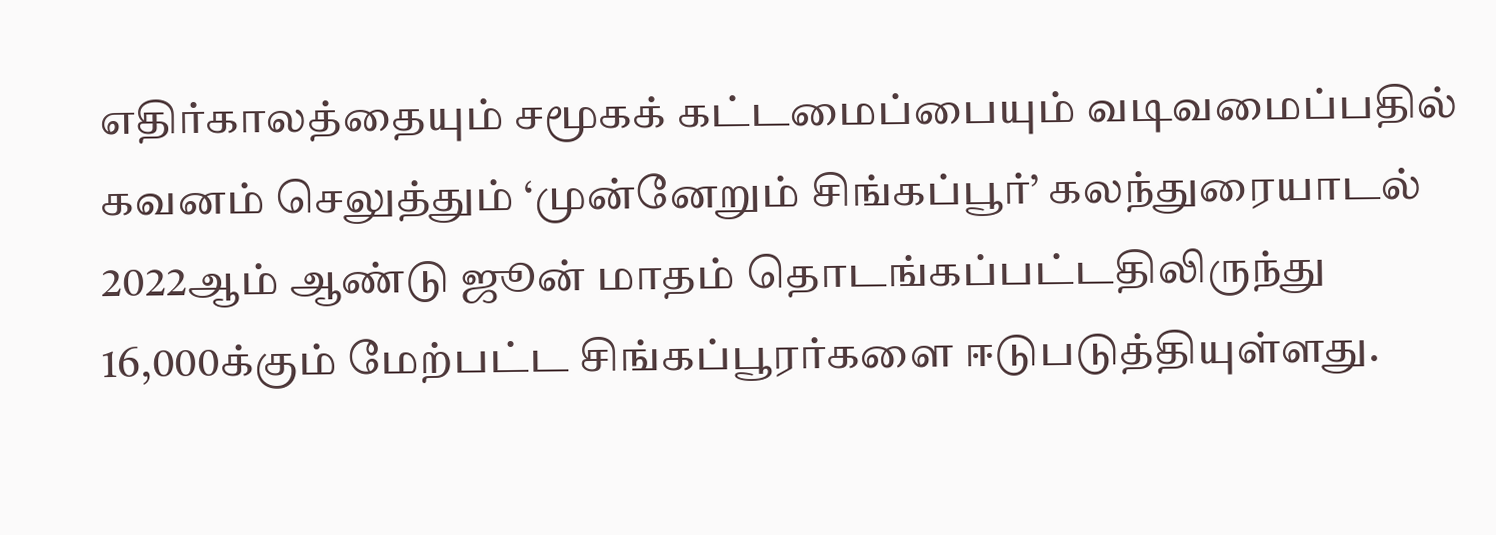எதிர்காலத்தையும் சமூகக் கட்டமைப்பையும் வடிவமைப்பதில் கவனம் செலுத்தும் ‘முன்னேறும் சிங்கப்பூர்’ கலந்துரையாடல் 2022ஆம் ஆண்டு ஜூன் மாதம் தொடங்கப்பட்டதிலிருந்து 16,000க்கும் மேற்பட்ட சிங்கப்பூரர்களை ஈடுபடுத்தியுள்ளது.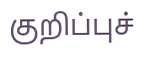குறிப்புச்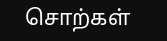சொற்கள்